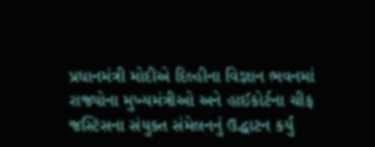પ્રધાનમંત્રી મોદીએ દિલ્હીના વિજ્ઞાન ભવનમાં રાજ્યોના મુખ્યમંત્રીઓ અને હાઈકોર્ટના ચીફ જસ્ટિસના સંયુક્ત સંમેલનનું ઉદ્ધાટન કર્યું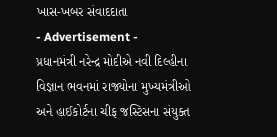ખાસ-ખબર સંવાદદાતા
- Advertisement -
પ્રધાનમંત્રી નરેન્દ્ર મોદીએ નવી દિલ્હીના વિજ્ઞાન ભવનમાં રાજ્યોના મુખ્યમંત્રીઓ અને હાઈકોર્ટના ચીફ જસ્ટિસના સંયુક્ત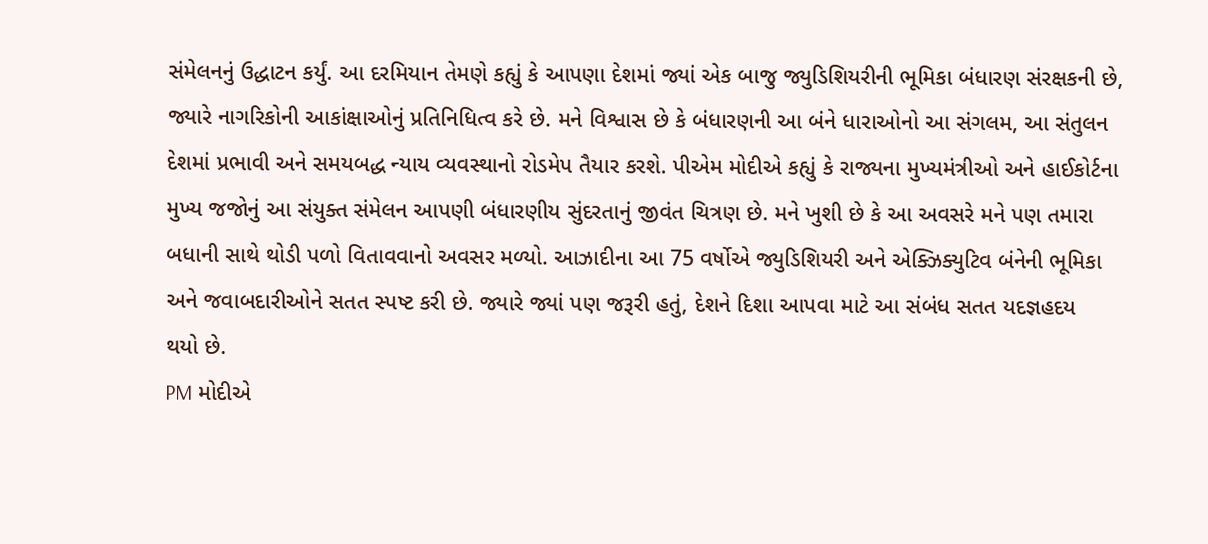સંમેલનનું ઉદ્ધાટન કર્યું. આ દરમિયાન તેમણે કહ્યું કે આપણા દેશમાં જ્યાં એક બાજુ જ્યુડિશિયરીની ભૂમિકા બંધારણ સંરક્ષકની છે, જ્યારે નાગરિકોની આકાંક્ષાઓનું પ્રતિનિધિત્વ કરે છે. મને વિશ્વાસ છે કે બંધારણની આ બંને ધારાઓનો આ સંગલમ, આ સંતુલન દેશમાં પ્રભાવી અને સમયબદ્ધ ન્યાય વ્યવસ્થાનો રોડમેપ તૈયાર કરશે. પીએમ મોદીએ કહ્યું કે રાજ્યના મુખ્યમંત્રીઓ અને હાઈકોર્ટના મુખ્ય જજોનું આ સંયુક્ત સંમેલન આપણી બંધારણીય સુંદરતાનું જીવંત ચિત્રણ છે. મને ખુશી છે કે આ અવસરે મને પણ તમારા બધાની સાથે થોડી પળો વિતાવવાનો અવસર મળ્યો. આઝાદીના આ 75 વર્ષોએ જ્યુડિશિયરી અને એક્ઝિક્યુટિવ બંનેની ભૂમિકા અને જવાબદારીઓને સતત સ્પષ્ટ કરી છે. જ્યારે જ્યાં પણ જરૂરી હતું, દેશને દિશા આપવા માટે આ સંબંધ સતત યદજ્ઞહદય
થયો છે.
PM મોદીએ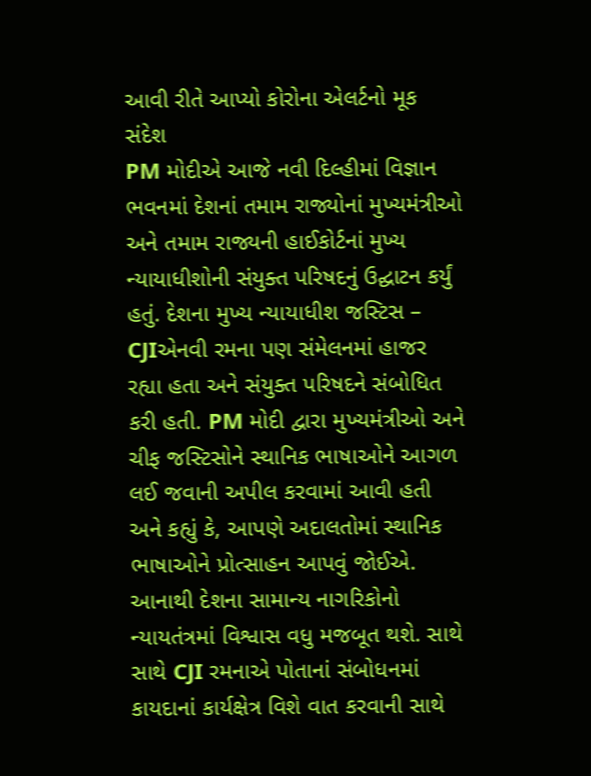આવી રીતે આપ્યો કોરોના એલર્ટનો મૂક સંદેશ
PM મોદીએ આજે નવી દિલ્હીમાં વિજ્ઞાન ભવનમાં દેશનાં તમામ રાજ્યોનાં મુખ્યમંત્રીઓ અને તમામ રાજ્યની હાઈકોર્ટનાં મુખ્ય ન્યાયાધીશોની સંયુક્ત પરિષદનું ઉદ્ઘાટન કર્યું હતું. દેશના મુખ્ય ન્યાયાધીશ જસ્ટિસ – CJIએનવી રમના પણ સંમેલનમાં હાજર રહ્યા હતા અને સંયુક્ત પરિષદને સંબોધિત કરી હતી. PM મોદી દ્વારા મુખ્યમંત્રીઓ અને ચીફ જસ્ટિસોને સ્થાનિક ભાષાઓને આગળ લઈ જવાની અપીલ કરવામાં આવી હતી અને કહ્યું કે, આપણે અદાલતોમાં સ્થાનિક ભાષાઓને પ્રોત્સાહન આપવું જોઈએ. આનાથી દેશના સામાન્ય નાગરિકોનો ન્યાયતંત્રમાં વિશ્વાસ વધુ મજબૂત થશે. સાથે સાથે CJI રમનાએ પોતાનાં સંબોધનમાં કાયદાનાં કાર્યક્ષેત્ર વિશે વાત કરવાની સાથે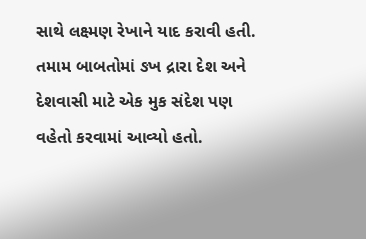સાથે લક્ષ્મણ રેખાને યાદ કરાવી હતી. તમામ બાબતોમાં ઙખ દ્રારા દેશ અને દેશવાસી માટે એક મુક સંદેશ પણ વહેતો કરવામાં આવ્યો હતો.